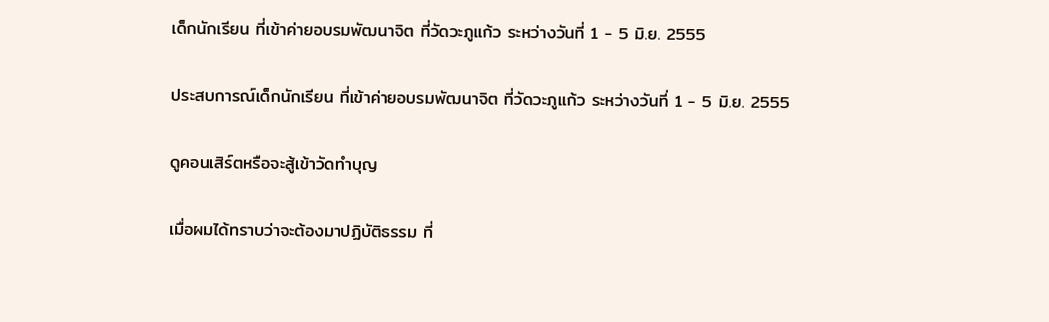เด็กนักเรียน ที่เข้าค่ายอบรมพัฒนาจิต ที่วัดวะภูแก้ว ระหว่างวันที่ 1 - 5 มิ.ย. 2555

ประสบการณ์เด็กนักเรียน ที่เข้าค่ายอบรมพัฒนาจิต ที่วัดวะภูแก้ว ระหว่างวันที่ 1 - 5 มิ.ย. 2555

ดูคอนเสิร์ตหรือจะสู้เข้าวัดทำบุญ

เมื่อผมได้ทราบว่าจะต้องมาปฏิบัติธรรม ที่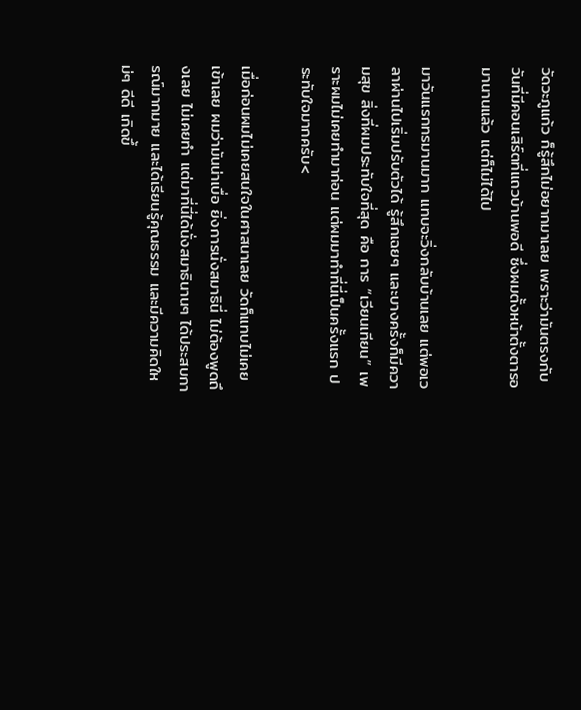วัดวะภูแก้ว ก็รู้สึกไม่อยากมาเลย เพราะว่ามันตรงกับวันที่มีคอนเสิร์ตที่แถวบ้านพอดี ซึ่งผมตั้งหน้าตั้งตารอมานานแล้ว แต่ก็ไม่ได้ไป

มาวันแรกทรมานมาก แทบจะวิ่งกลับบ้านเลย แต่พอเวลาผ่านไปเริ่มปรับตัวได้ รู้สึกเฉยๆ และบางครั้งก็มีความสุข สิ่งที่ผมประทับใจที่สุด คือ การ “เวียนเทียน” เพราะผมไม่เคยทำมาก่อน แต่ผมมาทำที่นี่เป็นครั้งแรก ประทับใจมากครับ<

เมื่อก่อนผมไม่เคยสนใจในศาสนาเลย วัดก็แทบไม่เคยเข้าเลย ผมว่ามันน่าเบื่อ ยิ่งการนั่งสมาธินี่ ไม่ต้องพูดถึงเลย ไม่เคยทำ แต่มาที่นี่ได้นั่งสมาธินานๆ ได้ประสบการณ์มากมาย และได้เรียนรู้คุณธรรม และมีความคิดใหม่ๆ ดีดี เกิดขึ้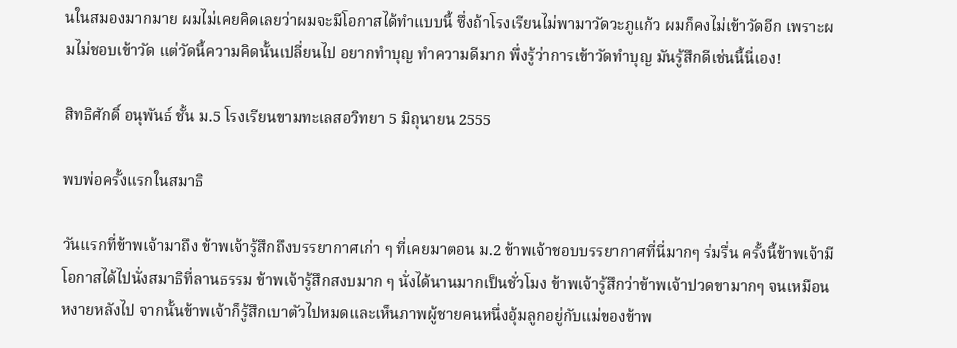นในสมองมากมาย ผมไม่เคยคิดเลยว่าผมจะมีโอกาสได้ทำแบบนี้ ซึ่งถ้าโรงเรียนไม่พามาวัดวะภูแก้ว ผมก็คงไม่เข้าวัดอีก เพราะผมไม่ชอบเข้าวัด แต่วัดนี้ความคิดนั้นเปลี่ยนไป อยากทำบุญ ทำความดีมาก พึ่งรู้ว่าการเข้าวัดทำบุญ มันรู้สึกดีเช่นนี้นี่เอง!

สิทธิศักดิ์ อนุพันธ์ ชั้น ม.5 โรงเรียนขามทะเลสอวิทยา 5 มิถุนายน 2555

พบพ่อครั้งแรกในสมาธิ

วันแรกที่ข้าพเจ้ามาถึง ข้าพเจ้ารู้สึกถึงบรรยากาศเก่า ๆ ที่เคยมาตอน ม.2 ข้าพเจ้าชอบบรรยากาศที่นี่มากๆ ร่มรื่น ครั้งนี้ข้าพเจ้ามีโอกาสได้ไปนั่งสมาธิที่ลานธรรม ข้าพเจ้ารู้สึกสงบมาก ๆ นั่งได้นานมากเป็นชั่วโมง ข้าพเจ้ารู้สึกว่าข้าพเจ้าปวดขามากๆ จนเหมือนหงายหลังไป จากนั้นข้าพเจ้าก็รู้สึกเบาตัวไปหมดและเห็นภาพผู้ชายคนหนึ่งอุ้มลูกอยู่กับแม่ของข้าพ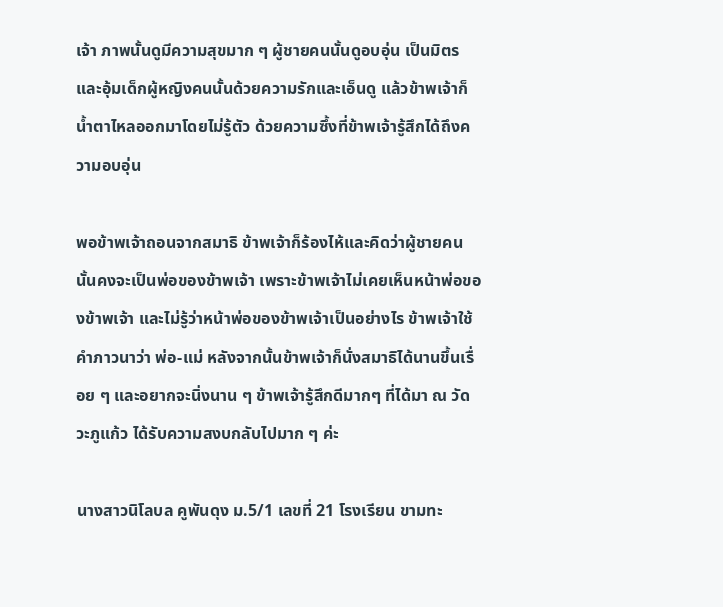เจ้า ภาพนั้นดูมีความสุขมาก ๆ ผู้ชายคนนั้นดูอบอุ่น เป็นมิตร และอุ้มเด็กผู้หญิงคนนั้นด้วยความรักและเอ็นดู แล้วข้าพเจ้าก็น้ำตาไหลออกมาโดยไม่รู้ตัว ด้วยความซึ้งที่ข้าพเจ้ารู้สึกได้ถึงความอบอุ่น

พอข้าพเจ้าถอนจากสมาธิ ข้าพเจ้าก็ร้องไห้และคิดว่าผู้ชายคนนั้นคงจะเป็นพ่อของข้าพเจ้า เพราะข้าพเจ้าไม่เคยเห็นหน้าพ่อของข้าพเจ้า และไม่รู้ว่าหน้าพ่อของข้าพเจ้าเป็นอย่างไร ข้าพเจ้าใช้คำภาวนาว่า พ่อ-แม่ หลังจากนั้นข้าพเจ้าก็นั่งสมาธิได้นานขึ้นเรื่อย ๆ และอยากจะนิ่งนาน ๆ ข้าพเจ้ารู้สึกดีมากๆ ที่ได้มา ณ วัดวะภูแก้ว ได้รับความสงบกลับไปมาก ๆ ค่ะ

นางสาวนิโลบล คูพันดุง ม.5/1 เลขที่ 21 โรงเรียน ขามทะ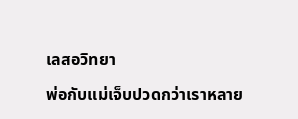เลสอวิทยา

พ่อกับแม่เจ็บปวดกว่าเราหลาย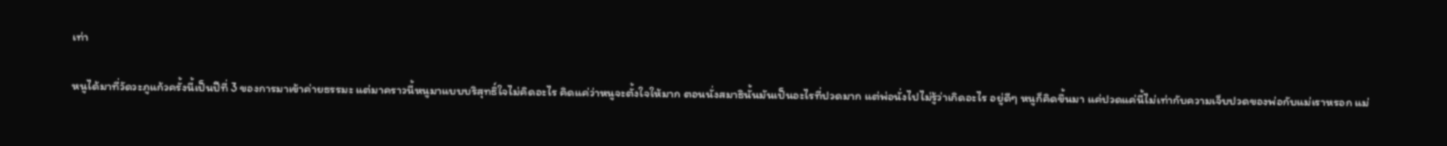เท่า

หนูได้มาที่วัดวะภูแก้วครั้งนี้เป็นปีที่ 3 ของการมาเข้าค่ายธรรมะ แต่มาคราวนี้หนูมาแบบบริสุทธิ์ใจไม่คิดอะไร คิดแค่ว่าหนูจะตั้งใจให้มาก ตอนนั่งสมาธินั้นมันเป็นอะไรที่ปวดมาก แต่พ่อนั่งไปไม่รู้ว่าเกิดอะไร อยู่ดีๆ หนูก็คิดขึ้นมา แค่ปวดแค่นี้ไม่เท่ากับความเจ็บปวดของพ่อกับแม่เราหรอก แม่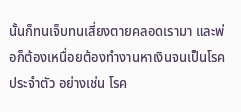นั้นก็ทนเจ็บทนเสี่ยงตายคลอดเรามา และพ่อก็ต้องเหนื่อยต้องทำงานหาเงินจนเป็นโรคประจำตัว อย่างเช่น โรค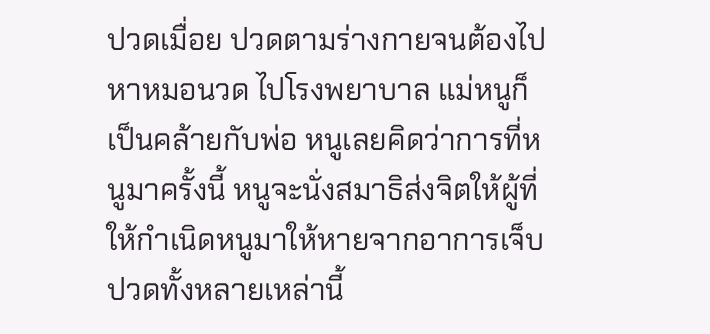ปวดเมื่อย ปวดตามร่างกายจนต้องไปหาหมอนวด ไปโรงพยาบาล แม่หนูก็เป็นคล้ายกับพ่อ หนูเลยคิดว่าการที่หนูมาครั้งนี้ หนูจะนั่งสมาธิส่งจิตให้ผู้ที่ให้กำเนิดหนูมาให้หายจากอาการเจ็บปวดทั้งหลายเหล่านี้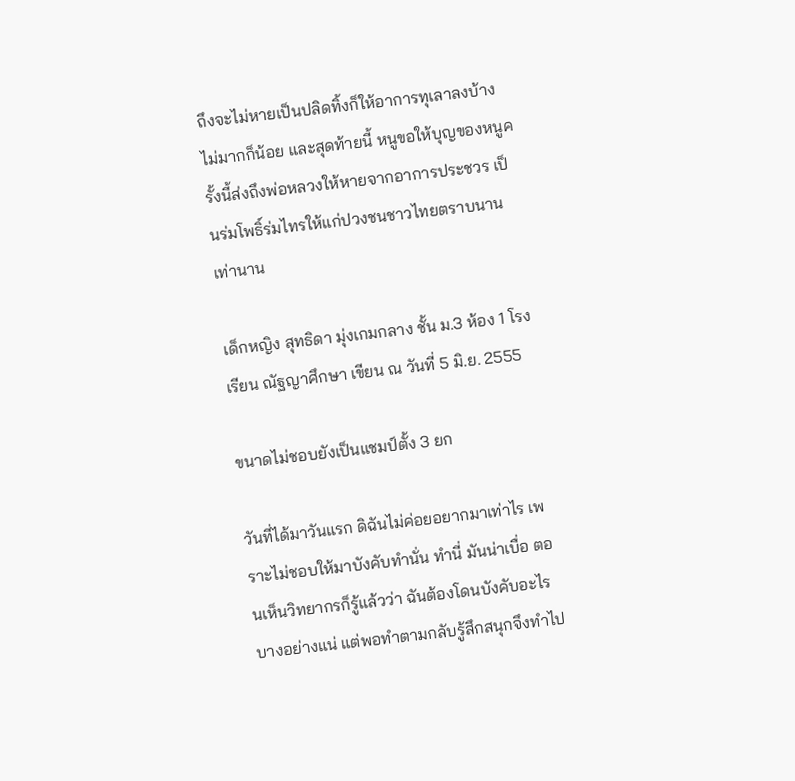ถึงจะไม่หายเป็นปลิดทิ้งก็ให้อาการทุเลาลงบ้างไม่มากก็น้อย และสุดท้ายนี้ หนูขอให้บุญของหนูครั้งนี้ส่งถึงพ่อหลวงให้หายจากอาการประชวร เป็นร่มโพธิ์ร่มไทรให้แก่ปวงชนชาวไทยตราบนานเท่านาน

เด็กหญิง สุทธิดา มุ่งเกมกลาง ชั้น ม.3 ห้อง 1 โรงเรียน ณัฐญาศึกษา เขียน ณ วันที่ 5 มิ.ย. 2555

ขนาดไม่ชอบยังเป็นแชมป์ตั้ง 3 ยก

วันที่ได้มาวันแรก ดิฉันไม่ค่อยอยากมาเท่าไร เพราะไม่ชอบให้มาบังคับทำนั่น ทำนี่ มันน่าเบื่อ ตอนเห็นวิทยากรก็รู้แล้วว่า ฉันต้องโดนบังคับอะไรบางอย่างแน่ แต่พอทำตามกลับรู้สึกสนุกจึงทำไป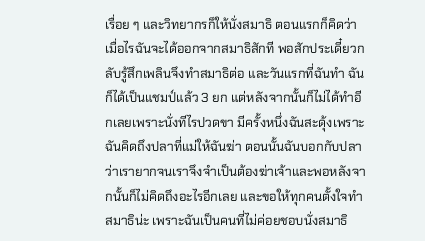เรื่อย ๆ และวิทยากรก็ให้นั่งสมาธิ ตอนแรกก็คิดว่าเมื่อไรฉันจะได้ออกจากสมาธิสักที พอสักประเดี๋ยวกลับรู้สึกเพลินจึงทำสมาธิต่อ และวันแรกที่ฉันทำ ฉันก็ได้เป็นแชมป์แล้ว 3 ยก แต่หลังจากนั้นก็ไม่ได้ทำอีกเลยเพราะนั่งทีไรปวดขา มีครั้งหนึ่งฉันสะดุ้งเพราะฉันคิดถึงปลาที่แม่ให้ฉันฆ่า ตอนนั้นฉันบอกกับปลาว่าเรายากจนเราจึงจำเป็นต้องฆ่าเจ้าและพอหลังจากนั้นก็ไม่คิดถึงอะไรอีกเลย และขอให้ทุกคนตั้งใจทำสมาธิน่ะ เพราะฉันเป็นคนที่ไม่ค่อยชอบนั่งสมาธิ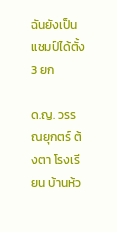ฉันยังเป็นแชมป์ได้ตั้ง 3 ยก

ด.ญ. วรรณยุกตร์ ต้งตา โรงเรียน บ้านห้ว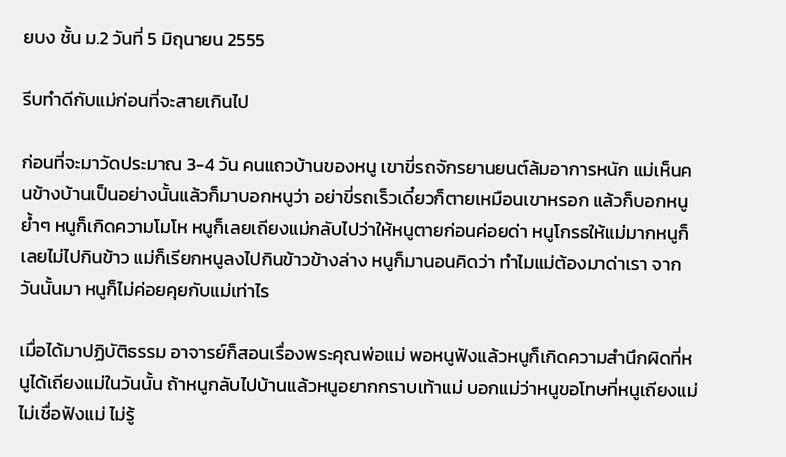ยบง ชั้น ม.2 วันที่ 5 มิถุนายน 2555

รีบทำดีกับแม่ก่อนที่จะสายเกินไป

ก่อนที่จะมาวัดประมาณ 3-4 วัน คนแถวบ้านของหนู เขาขี่รถจักรยานยนต์ล้มอาการหนัก แม่เห็นคนข้างบ้านเป็นอย่างนั้นแล้วก็มาบอกหนูว่า อย่าขี่รถเร็วเดี๋ยวก็ตายเหมือนเขาหรอก แล้วก็บอกหนูย้ำๆ หนูก็เกิดความโมโห หนูก็เลยเถียงแม่กลับไปว่าให้หนูตายก่อนค่อยด่า หนูโกรธให้แม่มากหนูก็เลยไม่ไปกินข้าว แม่ก็เรียกหนูลงไปกินข้าวข้างล่าง หนูก็มานอนคิดว่า ทำไมแม่ต้องมาด่าเรา จากวันนั้นมา หนูก็ไม่ค่อยคุยกับแม่เท่าไร

เมื่อได้มาปฏิบัติธรรม อาจารย์ก็สอนเรื่องพระคุณพ่อแม่ พอหนูฟังแล้วหนูก็เกิดความสำนึกผิดที่หนูได้เถียงแม่ในวันนั้น ถ้าหนูกลับไปบ้านแล้วหนูอยากกราบเท้าแม่ บอกแม่ว่าหนูขอโทษที่หนูเถียงแม่ ไม่เชื่อฟังแม่ ไม่รู้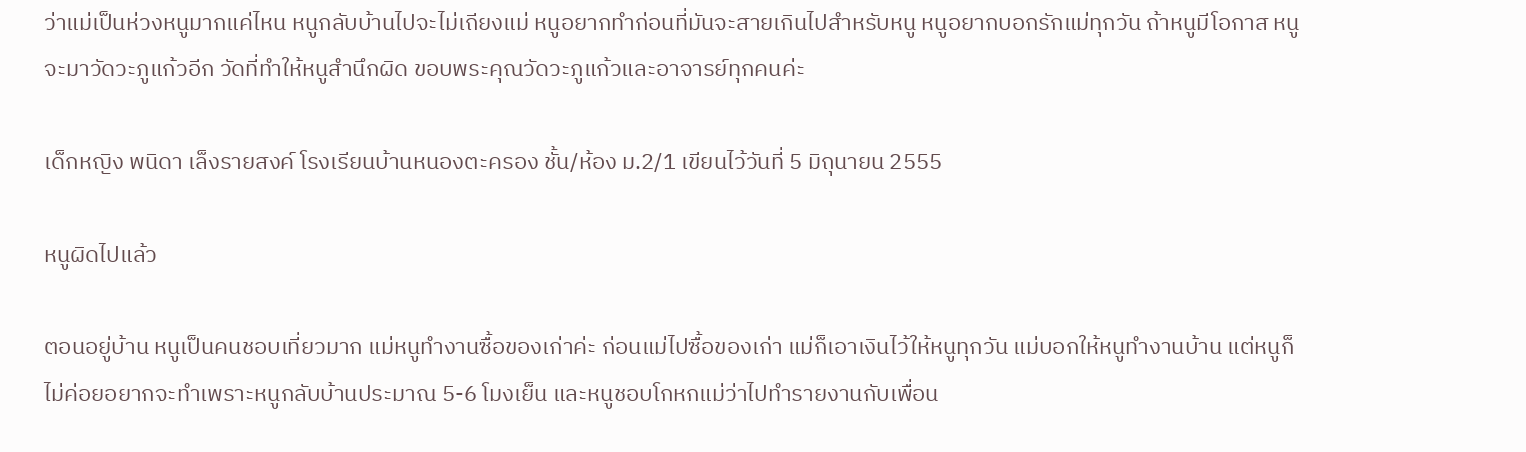ว่าแม่เป็นห่วงหนูมากแค่ไหน หนูกลับบ้านไปจะไม่เถียงแม่ หนูอยากทำก่อนที่มันจะสายเกินไปสำหรับหนู หนูอยากบอกรักแม่ทุกวัน ถ้าหนูมีโอกาส หนูจะมาวัดวะภูแก้วอีก วัดที่ทำให้หนูสำนึกผิด ขอบพระคุณวัดวะภูแก้วและอาจารย์ทุกคนค่ะ

เด็กหญิง พนิดา เล็งรายสงค์ โรงเรียนบ้านหนองตะครอง ชั้น/ห้อง ม.2/1 เขียนไว้วันที่ 5 มิถุนายน 2555

หนูผิดไปแล้ว

ตอนอยู่บ้าน หนูเป็นคนชอบเที่ยวมาก แม่หนูทำงานซื้อของเก่าค่ะ ก่อนแม่ไปซื้อของเก่า แม่ก็เอาเงินไว้ให้หนูทุกวัน แม่บอกให้หนูทำงานบ้าน แต่หนูก็ไม่ค่อยอยากจะทำเพราะหนูกลับบ้านประมาณ 5-6 โมงเย็น และหนูชอบโกหกแม่ว่าไปทำรายงานกับเพื่อน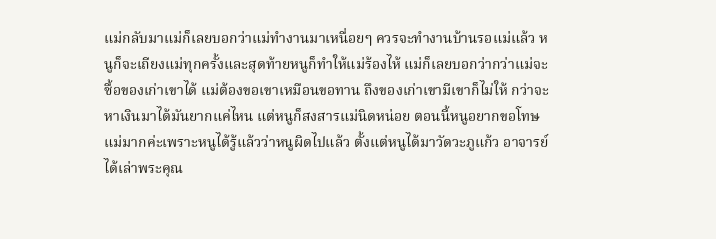แม่กลับมาแม่ก็เลยบอกว่าแม่ทำงานมาเหนื่อยๆ ควรจะทำงานบ้านรอแม่แล้ว หนูก็จะเถียงแม่ทุกครั้งและสุดท้ายหนูก็ทำให้แม่ร้องไห้ แม่ก็เลยบอกว่ากว่าแม่จะซื้อของเก่าเขาได้ แม่ต้องขอเขาเหมือนขอทาน ถึงของเก่าเขามีเขาก็ไม่ให้ กว่าจะหาเงินมาได้มันยากแค่ไหน แต่หนูก็สงสารแม่นิดหน่อย ตอนนี้หนูอยากขอโทษแม่มากค่ะเพราะหนูได้รู้แล้วว่าหนูผิดไปแล้ว ตั้งแต่หนูได้มาวัดวะภูแก้ว อาจารย์ได้เล่าพระคุณ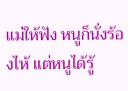แม่ให้ฟัง หนูก็นั่งร้องไห้ แต่หนูได้รู้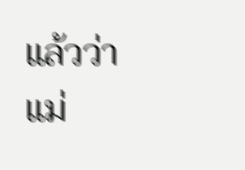แล้วว่าแม่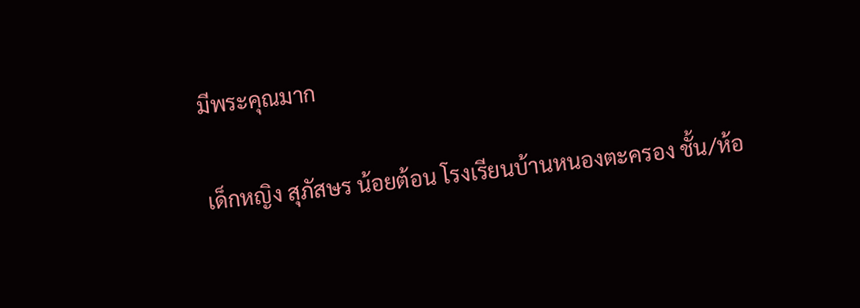มีพระคุณมาก

เด็กหญิง สุภัสษร น้อยต้อน โรงเรียนบ้านหนองตะครอง ชั้น/ห้อ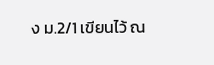ง ม.2/1 เขียนไว้ ณ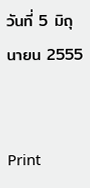วันที่ 5 มิถุนายน 2555


Print